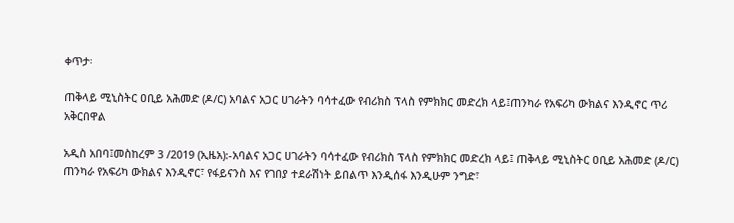ቀጥታ፡

ጠቅላይ ሚኒስትር ዐቢይ አሕመድ (ዶ/ር) አባልና አጋር ሀገራትን ባሳተፈው የብሪክስ ፕላስ የምክክር መድረክ ላይ፤ጠንካራ የአፍሪካ ውክልና እንዲኖር ጥሪ አቅርበዋል

አዲስ አበባ፤መስከረም 3 /2019 (ኢዜአ):-አባልና አጋር ሀገራትን ባሳተፈው የብሪክስ ፕላስ የምክክር መድረክ ላይ፤ ጠቅላይ ሚኒስትር ዐቢይ አሕመድ (ዶ/ር) ጠንካራ የአፍሪካ ውክልና እንዲኖር፣ የፋይናንስ እና የገበያ ተደራሽነት ይበልጥ እንዲሰፋ እንዲሁም ንግድ፣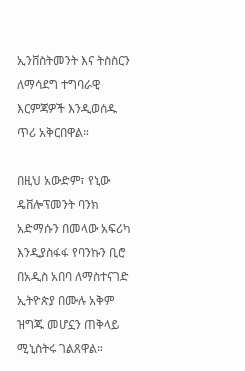ኢንቨስትመንት እና ትስስርን ለማሳደግ ተግባራዊ እርምጃዎች እንዲወሰዱ ጥሪ አቅርበዋል።

በዚህ አውድም፣ የኒው ዴቨሎፕመንት ባንክ አድማሱን በመላው አፍሪካ እንዲያስፋፋ የባንኩን ቢሮ በአዲስ አበባ ለማስተናገድ ኢትዮጵያ በሙሉ አቅም ዝግጁ መሆኗን ጠቅላይ ሚኒስትሩ ገልጸዋል።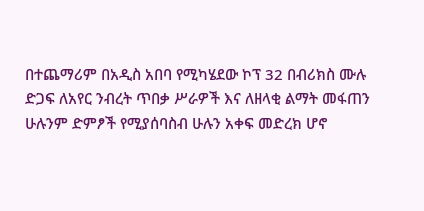በተጨማሪም በአዲስ አበባ የሚካሄደው ኮፕ 32 በብሪክስ ሙሉ ድጋፍ ለአየር ንብረት ጥበቃ ሥራዎች እና ለዘላቂ ልማት መፋጠን ሁሉንም ድምፆች የሚያሰባስብ ሁሉን አቀፍ መድረክ ሆኖ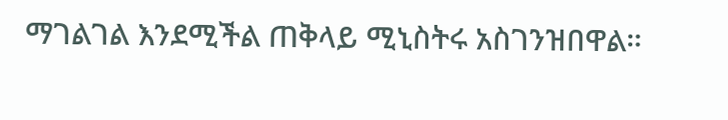ማገልገል እንደሚችል ጠቅላይ ሚኒስትሩ አስገንዝበዋል።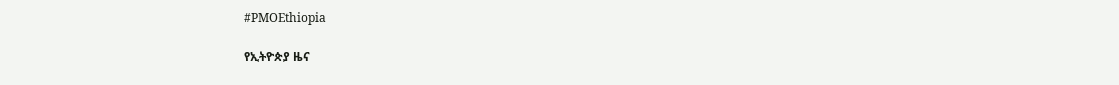#PMOEthiopia

የኢትዮጵያ ዜና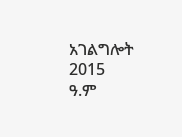አገልግሎት
2015
ዓ.ም